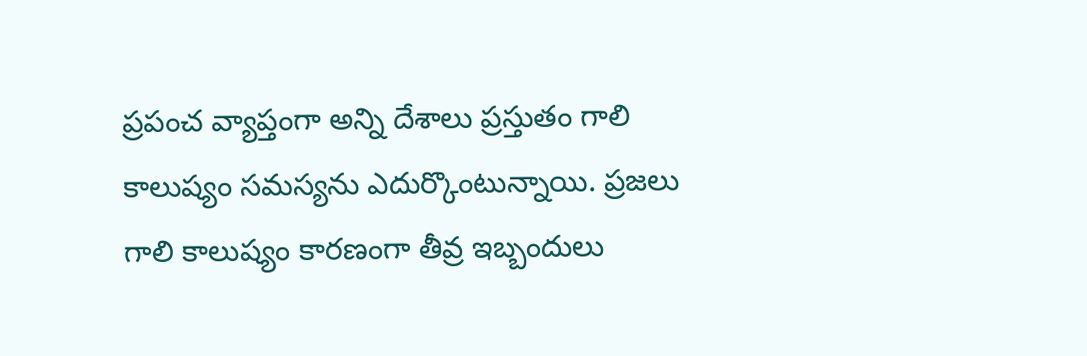ప్రపంచ వ్యాప్తంగా అన్ని దేశాలు ప్రస్తుతం గాలి కాలుష్యం సమస్యను ఎదుర్కొంటున్నాయి. ప్రజలు గాలి కాలుష్యం కారణంగా తీవ్ర ఇబ్బందులు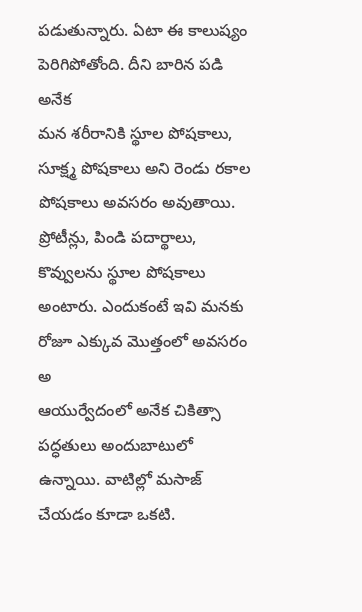పడుతున్నారు. ఏటా ఈ కాలుష్యం పెరిగిపోతోంది. దీని బారిన పడి అనేక
మన శరీరానికి స్థూల పోషకాలు, సూక్ష్మ పోషకాలు అని రెండు రకాల పోషకాలు అవసరం అవుతాయి. ప్రోటీన్లు, పిండి పదార్థాలు, కొవ్వులను స్థూల పోషకాలు అంటారు. ఎందుకంటే ఇవి మనకు రోజూ ఎక్కువ మొత్తంలో అవసరం అ
ఆయుర్వేదంలో అనేక చికిత్సా పద్ధతులు అందుబాటులో ఉన్నాయి. వాటిల్లో మసాజ్ చేయడం కూడా ఒకటి.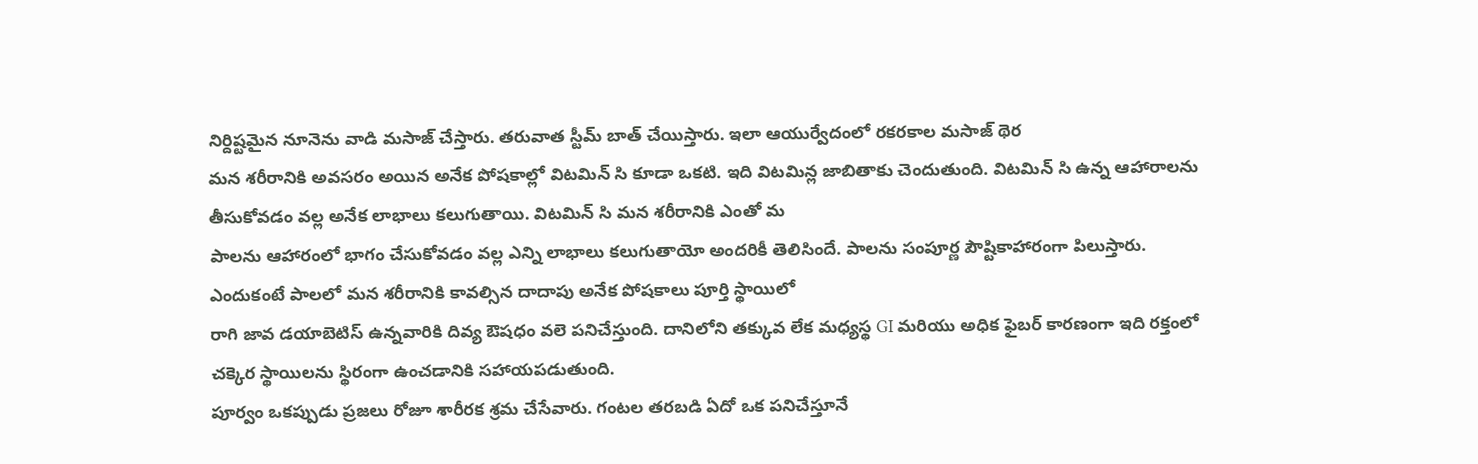నిర్దిష్టమైన నూనెను వాడి మసాజ్ చేస్తారు. తరువాత స్టీమ్ బాత్ చేయిస్తారు. ఇలా ఆయుర్వేదంలో రకరకాల మసాజ్ థెర
మన శరీరానికి అవసరం అయిన అనేక పోషకాల్లో విటమిన్ సి కూడా ఒకటి. ఇది విటమిన్ల జాబితాకు చెందుతుంది. విటమిన్ సి ఉన్న ఆహారాలను తీసుకోవడం వల్ల అనేక లాభాలు కలుగుతాయి. విటమిన్ సి మన శరీరానికి ఎంతో మ
పాలను ఆహారంలో భాగం చేసుకోవడం వల్ల ఎన్ని లాభాలు కలుగుతాయో అందరికీ తెలిసిందే. పాలను సంపూర్ణ పౌష్టికాహారంగా పిలుస్తారు. ఎందుకంటే పాలలో మన శరీరానికి కావల్సిన దాదాపు అనేక పోషకాలు పూర్తి స్థాయిలో
రాగి జావ డయాబెటిస్ ఉన్నవారికి దివ్య ఔషధం వలె పనిచేస్తుంది. దానిలోని తక్కువ లేక మధ్యస్థ GI మరియు అధిక ఫైబర్ కారణంగా ఇది రక్తంలో చక్కెర స్థాయిలను స్థిరంగా ఉంచడానికి సహాయపడుతుంది.
పూర్వం ఒకప్పుడు ప్రజలు రోజూ శారీరక శ్రమ చేసేవారు. గంటల తరబడి ఏదో ఒక పనిచేస్తూనే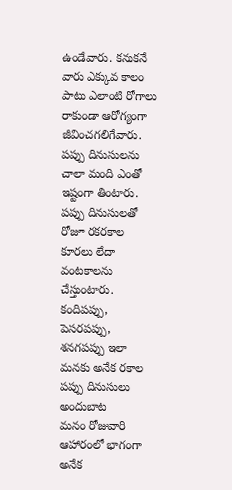ఉండేవారు. కనుకనే వారు ఎక్కువ కాలం పాటు ఎలాంటి రోగాలు రాకుండా ఆరోగ్యంగా జీవించగలిగేవారు.
పప్పు దినుసులను చాలా మంది ఎంతో ఇష్టంగా తింటారు. పప్పు దినుసులతో రోజూ రకరకాల కూరలు లేదా వంటకాలను చేస్తుంటారు. కందిపప్పు, పెసరపప్పు, శనగపప్పు ఇలా మనకు అనేక రకాల పప్పు దినుసులు అందుబాట
మనం రోజువారి ఆహారంలో భాగంగా అనేక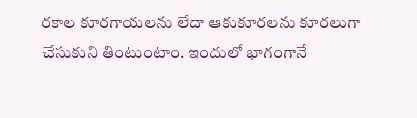రకాల కూరగాయలను లేదా ఆకుకూరలను కూరలుగా చేసుకుని తింటుంటాం. ఇందులో భాగంగానే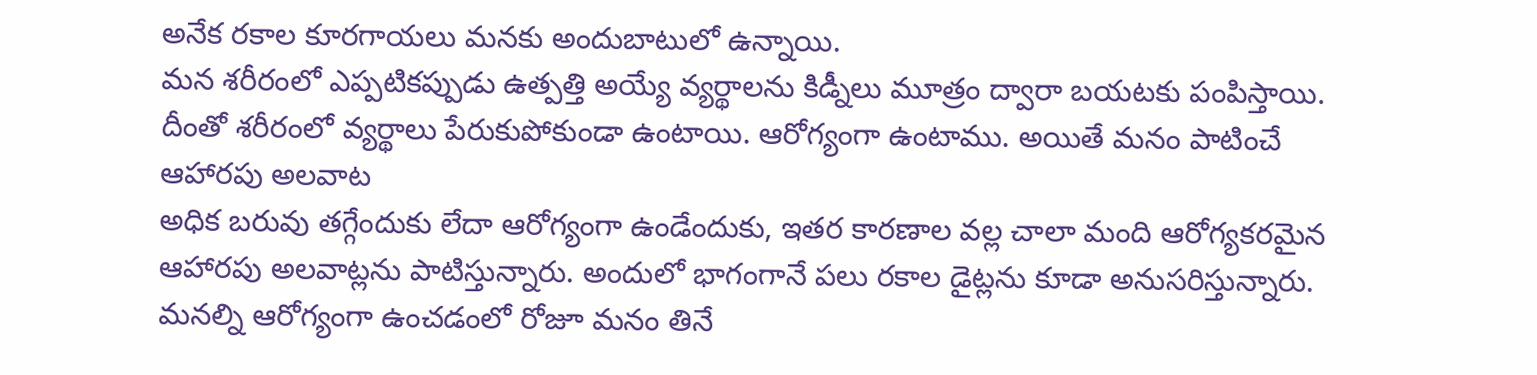అనేక రకాల కూరగాయలు మనకు అందుబాటులో ఉన్నాయి.
మన శరీరంలో ఎప్పటికప్పుడు ఉత్పత్తి అయ్యే వ్యర్థాలను కిడ్నీలు మూత్రం ద్వారా బయటకు పంపిస్తాయి. దీంతో శరీరంలో వ్యర్థాలు పేరుకుపోకుండా ఉంటాయి. ఆరోగ్యంగా ఉంటాము. అయితే మనం పాటించే ఆహారపు అలవాట
అధిక బరువు తగ్గేందుకు లేదా ఆరోగ్యంగా ఉండేందుకు, ఇతర కారణాల వల్ల చాలా మంది ఆరోగ్యకరమైన ఆహారపు అలవాట్లను పాటిస్తున్నారు. అందులో భాగంగానే పలు రకాల డైట్లను కూడా అనుసరిస్తున్నారు.
మనల్ని ఆరోగ్యంగా ఉంచడంలో రోజూ మనం తినే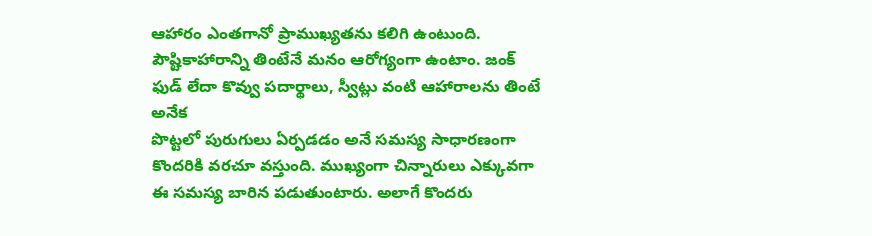ఆహారం ఎంతగానో ప్రాముఖ్యతను కలిగి ఉంటుంది. పౌష్టికాహారాన్ని తింటేనే మనం ఆరోగ్యంగా ఉంటాం. జంక్ ఫుడ్ లేదా కొవ్వు పదార్థాలు, స్వీట్లు వంటి ఆహారాలను తింటే అనేక
పొట్టలో పురుగులు ఏర్పడడం అనే సమస్య సాధారణంగా కొందరికి వరచూ వస్తుంది. ముఖ్యంగా చిన్నారులు ఎక్కువగా ఈ సమస్య బారిన పడుతుంటారు. అలాగే కొందరు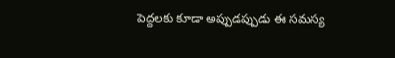పెద్దలకు కూడా అప్పుడప్పుడు ఈ సమస్య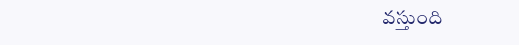వస్తుంది